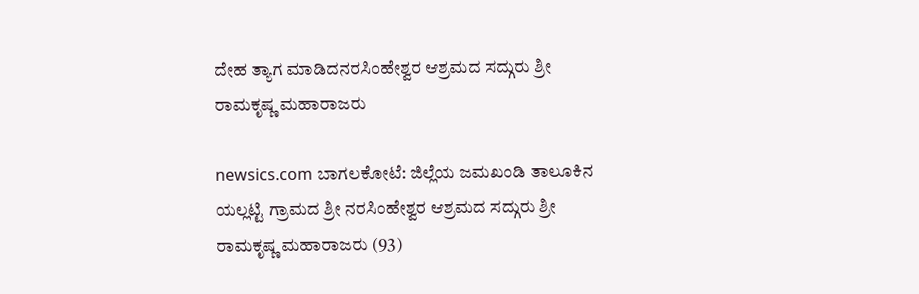ದೇಹ ತ್ಯಾಗ ಮಾಡಿದನರಸಿಂಹೇಶ್ವರ ಆಶ್ರಮದ ಸದ್ಗುರು ಶ್ರೀ ರಾಮಕೃಷ್ಣ ಮಹಾರಾಜರು

newsics.com ಬಾಗಲಕೋಟೆ: ಜಿಲ್ಲೆಯ ಜಮಖಂಡಿ ತಾಲೂಕಿನ ಯಲ್ಲಟ್ಟಿ ಗ್ರಾಮದ ಶ್ರೀ ನರಸಿಂಹೇಶ್ವರ ಆಶ್ರಮದ ಸದ್ಗುರು ಶ್ರೀ ರಾಮಕೃಷ್ಣ ಮಹಾರಾಜರು (93)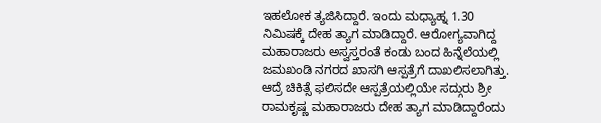ಇಹಲೋಕ ತ್ಯಜಿಸಿದ್ದಾರೆ. ಇಂದು ಮಧ್ಯಾಹ್ನ 1.30 ನಿಮಿಷಕ್ಕೆ ದೇಹ ತ್ಯಾಗ ಮಾಡಿದ್ದಾರೆ. ಆರೋಗ್ಯವಾಗಿದ್ದ ಮಹಾರಾಜರು ಅಸ್ವಸ್ತರಂತೆ ಕಂಡು ಬಂದ ಹಿನ್ನೆಲೆಯಲ್ಲಿ ಜಮಖಂಡಿ ನಗರದ ಖಾಸಗಿ ಆಸ್ಪತ್ರೆಗೆ ದಾಖಲಿಸಲಾಗಿತ್ತು. ಆದ್ರೆ ಚಿಕಿತ್ಸೆ ಫಲಿಸದೇ ಆಸ್ಪತ್ರೆಯಲ್ಲಿಯೇ ಸದ್ಗುರು ಶ್ರೀ ರಾಮಕೃಷ್ಣ ಮಹಾರಾಜರು ದೇಹ ತ್ಯಾಗ ಮಾಡಿದ್ದಾರೆಂದು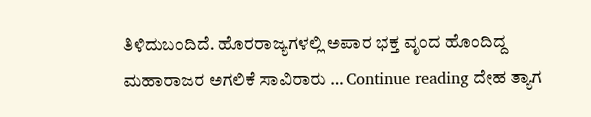ತಿಳಿದುಬಂದಿದೆ. ಹೊರ‌ರಾಜ್ಯಗಳಲ್ಲಿ ಅಪಾರ ಭಕ್ತ ವೃಂದ ಹೊಂದಿದ್ದ ಮಹಾರಾಜರ ಅಗಲಿಕೆ ಸಾವಿರಾರು … Continue reading ದೇಹ ತ್ಯಾಗ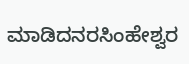ಮಾಡಿದನರಸಿಂಹೇಶ್ವರ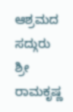ಆಶ್ರಮದ ಸದ್ಗುರು ಶ್ರೀ ರಾಮಕೃಷ್ಣ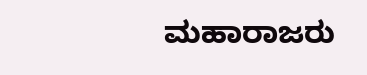ಮಹಾರಾಜರು